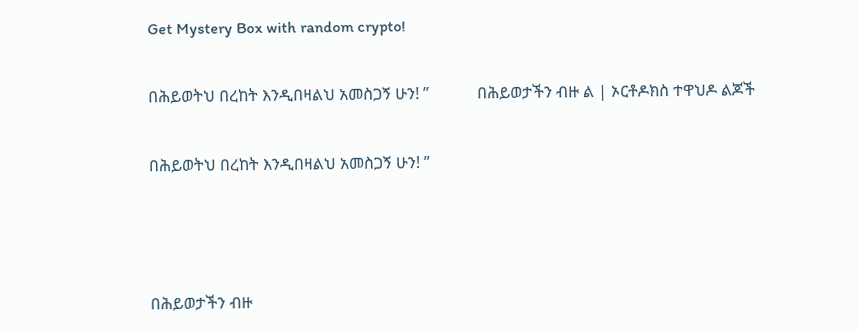Get Mystery Box with random crypto!

በሕይወትህ በረከት እንዲበዛልህ አመስጋኝ ሁን! ”            በሕይወታችን ብዙ ል | ኦርቶዶክስ ተዋህዶ ልጆች

በሕይወትህ በረከት እንዲበዛልህ አመስጋኝ ሁን! ”



በሕይወታችን ብዙ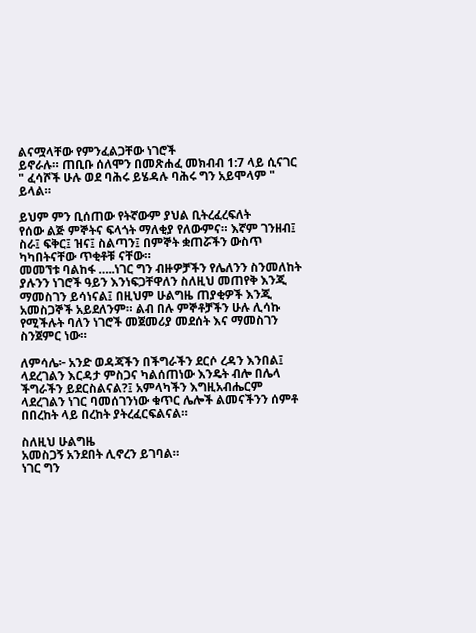ልናሟላቸው የምንፈልጋቸው ነገሮች
ይኖራሉ። ጠቢቡ ሰለሞን በመጽሐፈ መክብብ 1:7 ላይ ሲናገር
" ፈሳሾች ሁሉ ወደ ባሕሩ ይሄዳሉ ባሕሩ ግን አይሞላም "
ይላል።

ይህም ምን ቢሰጠው የትኛውም ያህል ቢትረፈረፍለት
የሰው ልጅ ምኞትና ፍላጎት ማለቂያ የለውምና። እኛም ገንዘብ፤
ስራ፤ ፍቅር፤ ዝና፤ ስልጣን፤ በምኞት ቋጠሯችን ውስጥ
ካካበትናቸው ጥቂቶቹ ናቸው።
መመኘቱ ባልከፋ …..ነገር ግን ብዙዎቻችን የሌለንን ስንመለከት
ያሉንን ነገሮች ዓይን እንነፍጋቸዋለን ስለዚህ መጠየቅ እንጂ
ማመስገን ይሳነናል፤ በዚህም ሁልግዜ ጠያቂዎች እንጂ
አመስጋኞች አይደለንም። ልብ በሉ ምኞቶቻችን ሁሉ ሊሳኩ
የሚችሉት ባለን ነገሮች መጀመሪያ መደሰት እና ማመስገን
ስንጀምር ነው።

ለምሳሌ፦ አንድ ወዳጃችን በችግራችን ደርሶ ረዳን እንበል፤
ላደረገልን እርዳታ ምስጋና ካልሰጠነው እንዴት ብሎ በሌላ
ችግራችን ይደርስልናል?፤ አምላካችን እግዚአብሔርም
ላደረገልን ነገር ባመሰገንነው ቁጥር ሌሎች ልመናችንን ሰምቶ
በበረከት ላይ በረከት ያትረፈርፍልናል።

ስለዚህ ሁልግዜ
አመስጋኝ አንደበት ሊኖረን ይገባል።
ነገር ግን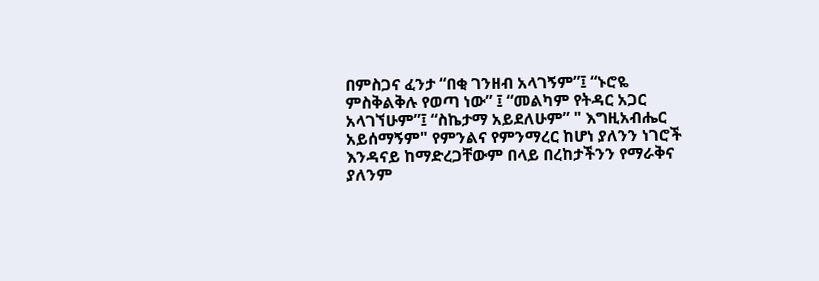በምስጋና ፈንታ “በቂ ገንዘብ አላገኝም”፤ “ኑሮዬ
ምስቅልቅሉ የወጣ ነው” ፤ “መልካም የትዳር አጋር
አላገኘሁም”፤ “ስኬታማ አይደለሁም” " እግዚአብሔር
አይሰማኝም" የምንልና የምንማረር ከሆነ ያለንን ነገሮች
እንዳናይ ከማድረጋቸውም በላይ በረከታችንን የማራቅና ያለንም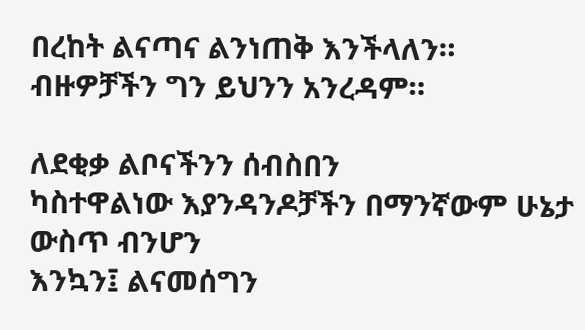በረከት ልናጣና ልንነጠቅ እንችላለን።
ብዙዎቻችን ግን ይህንን አንረዳም።

ለደቂቃ ልቦናችንን ሰብስበን
ካስተዋልነው እያንዳንዶቻችን በማንኛውም ሁኔታ ውስጥ ብንሆን
እንኳን፤ ልናመሰግን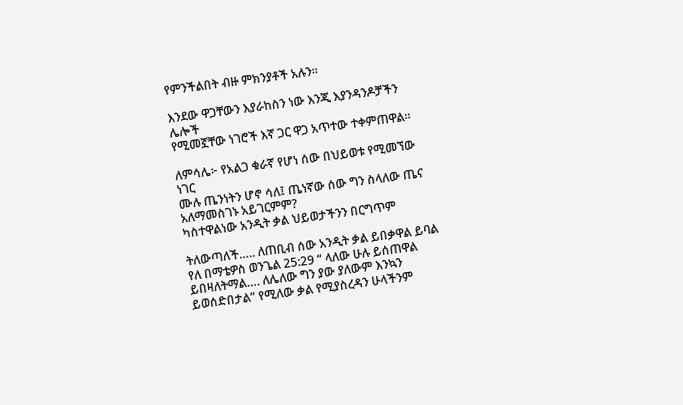የምንችልበት ብዙ ምክንያቶች አሉን።

እንደው ዋጋቸውን እያራከስን ነው እንጂ እያንዳንዶቻችን ሌሎች
የሚመኟቸው ነገሮች እኛ ጋር ዋጋ አጥተው ተቀምጠዋል።

ለምሳሌ፦ የአልጋ ቁራኛ የሆነ ሰው በህይወቱ የሚመኘው ነገር
ሙሉ ጤንነትን ሆኖ ሳለ፤ ጤነኛው ሰው ግን ስላለው ጤና
አለማመስገኑ አይገርምም?
ካስተዋልነው አንዲት ቃል ህይወታችንን በርግጥም

ትለውጣለች….. ለጠቢብ ሰው አንዲት ቃል ይበቃዋል ይባል
የለ በማቴዎስ ወንጌል 25:29 “ ላለው ሁሉ ይሰጠዋል
ይበዛለትማል…. ለሌለው ግን ያው ያለውም እንኳን
ይወሰድበታል” የሚለው ቃል የሚያስረዳን ሁላችንም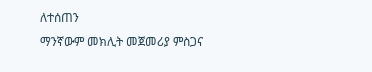ለተሰጠን
ማንኛውም መክሊት መጀመሪያ ምስጋና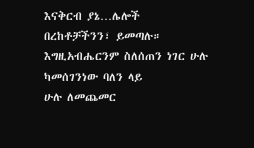እናቅርብ ያኔ…ሌሎች
በረከቶቻችንን፣ ይመጣሉ።
እግዚአብሔርንም ስለሰጠን ነገር ሁሉ ካመሰገንነው ባለን ላይ
ሁሉ ለመጨመር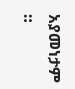አያመነታም ።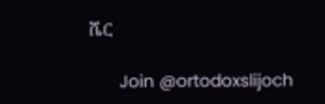ሼር

      Join @ortodoxslijoch